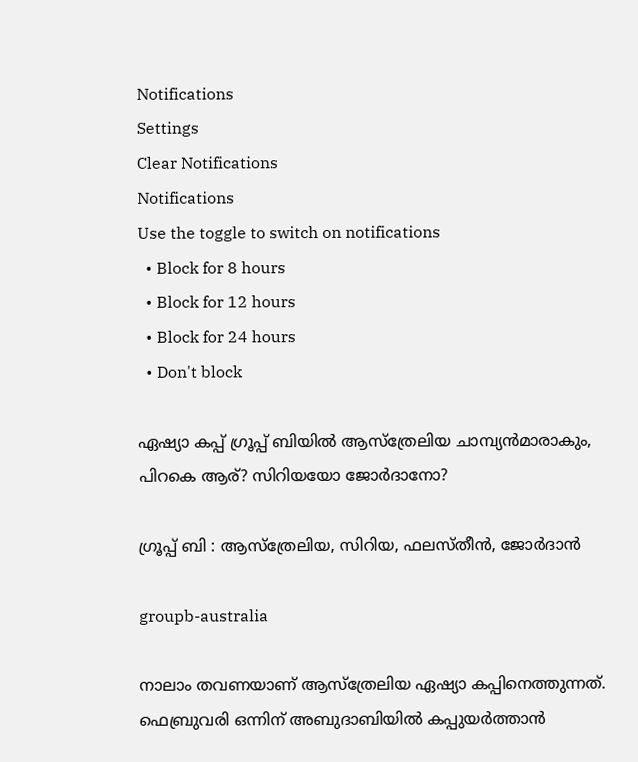Notifications
Settings
Clear Notifications
Notifications
Use the toggle to switch on notifications
  • Block for 8 hours
  • Block for 12 hours
  • Block for 24 hours
  • Don't block

ഏഷ്യാ കപ്പ് ഗ്രൂപ്പ് ബിയില്‍ ആസ്‌ത്രേലിയ ചാമ്പ്യന്‍മാരാകും, പിറകെ ആര്? സിറിയയോ ജോര്‍ദാനോ?

ഗ്രൂപ്പ് ബി : ആസ്‌ത്രേലിയ, സിറിയ, ഫലസ്തീന്‍, ജോര്‍ദാന്‍

groupb-australia

നാലാം തവണയാണ് ആസ്‌ത്രേലിയ ഏഷ്യാ കപ്പിനെത്തുന്നത്. ഫെബ്രുവരി ഒന്നിന് അബുദാബിയില്‍ കപ്പുയര്‍ത്താന്‍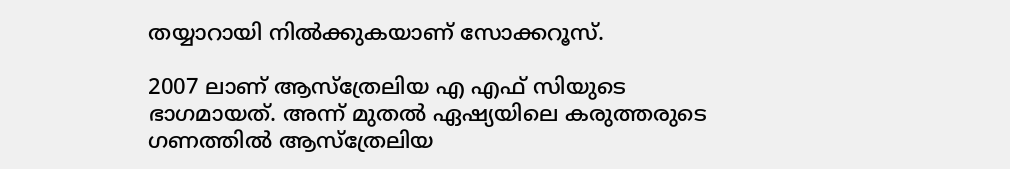തയ്യാറായി നില്‍ക്കുകയാണ് സോക്കറൂസ്.

2007 ലാണ് ആസ്‌ത്രേലിയ എ എഫ് സിയുടെ ഭാഗമായത്. അന്ന് മുതല്‍ ഏഷ്യയിലെ കരുത്തരുടെ ഗണത്തില്‍ ആസ്‌ത്രേലിയ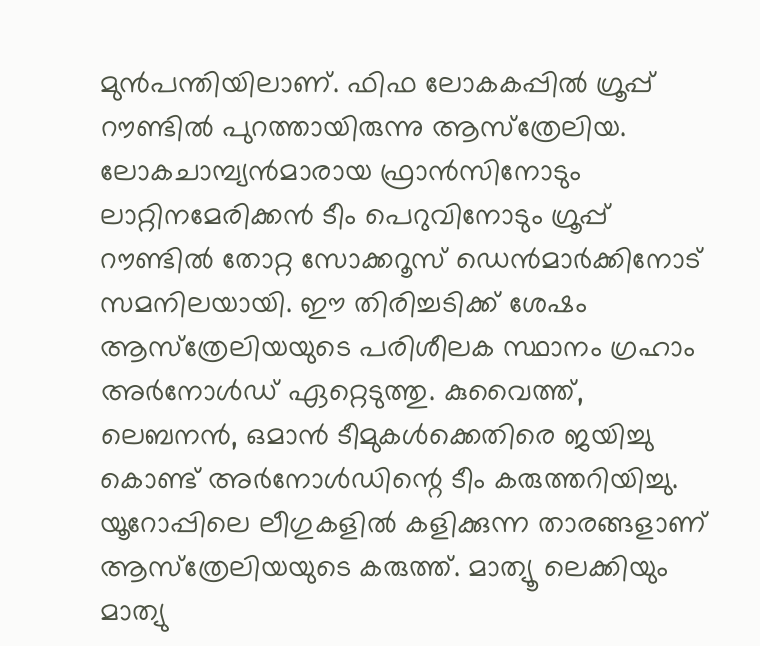മുന്‍പന്തിയിലാണ്. ഫിഫ ലോകകപ്പില്‍ ഗ്രൂപ്പ് റൗണ്ടില്‍ പുറത്തായിരുന്നു ആസ്‌ത്രേലിയ. ലോകചാമ്പ്യന്‍മാരായ ഫ്രാന്‍സിനോടും ലാറ്റിനമേരിക്കന്‍ ടീം പെറുവിനോടും ഗ്രൂപ്പ് റൗണ്ടില്‍ തോറ്റ സോക്കറൂസ് ഡെന്‍മാര്‍ക്കിനോട് സമനിലയായി. ഈ തിരിച്ചടിക്ക് ശേഷം ആസ്‌ത്രേലിയയുടെ പരിശീലക സ്ഥാനം ഗ്രഹാം അര്‍നോള്‍ഡ് ഏറ്റെടുത്തു. കുവൈത്ത്, ലെബനന്‍, ഒമാന്‍ ടീമുകള്‍ക്കെതിരെ ജയിച്ചു കൊണ്ട് അര്‍നോള്‍ഡിന്റെ ടീം കരുത്തറിയിച്ചു. യൂറോപ്പിലെ ലീഗുകളില്‍ കളിക്കുന്ന താരങ്ങളാണ് ആസ്‌ത്രേലിയയുടെ കരുത്ത്. മാത്യൂ ലെക്കിയും മാത്യു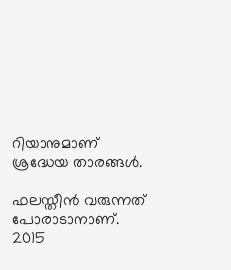റിയാനുമാണ് ശ്രദ്ധേയ താരങ്ങള്‍.

ഫലസ്തീന്‍ വരുന്നത് പോരാടാനാണ്. 2015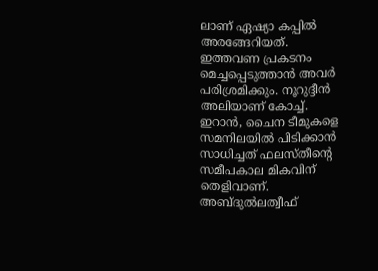ലാണ് ഏഷ്യാ കപ്പില്‍ അരങ്ങേറിയത്. ഇത്തവണ പ്രകടനം മെച്ചപ്പെടുത്താന്‍ അവര്‍ പരിശ്രമിക്കും. നൂറുദ്ദീന്‍ അലിയാണ് കോച്ച്. ഇറാന്‍, ചൈന ടീമുകളെ സമനിലയില്‍ പിടിക്കാന്‍ സാധിച്ചത് ഫലസ്തീന്റെ സമീപകാല മികവിന് തെളിവാണ്. അബ്ദുല്‍ലത്വീഫ്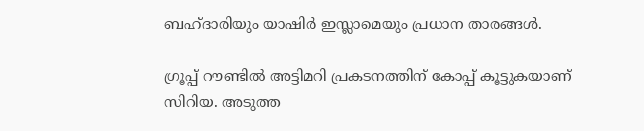ബഹ്ദാരിയും യാഷിര്‍ ഇസ്ലാമെയും പ്രധാന താരങ്ങള്‍.

ഗ്രൂപ്പ് റൗണ്ടില്‍ അട്ടിമറി പ്രകടനത്തിന് കോപ്പ് കൂട്ടുകയാണ് സിറിയ. അടുത്ത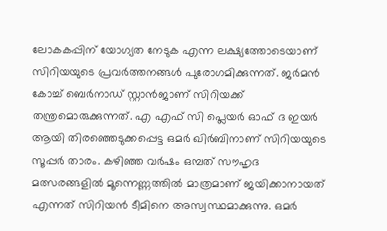ലോകകപ്പിന് യോഗ്യത നേടുക എന്ന ലക്ഷ്യത്തോടെയാണ് സിറിയയുടെ പ്രവര്‍ത്തനങ്ങള്‍ പുരോഗമിക്കുന്നത്. ജര്‍മന്‍ കോച്ച് ബെര്‍നാഡ് സ്റ്റാന്‍ജാണ് സിറിയക്ക് തന്ത്രമൊരുക്കുന്നത്. എ എഫ് സി പ്ലെയര്‍ ഓഫ് ദ ഇയര്‍ ആയി തിരഞ്ഞെടുക്കപ്പെട്ട ഒമര്‍ ഖിര്‍ബിനാണ് സിറിയയുടെ സൂപ്പര്‍ താരം. കഴിഞ്ഞ വര്‍ഷം ഒമ്പത് സൗഹൃദ മത്സരങ്ങളില്‍ മൂന്നെണ്ണത്തില്‍ മാത്രമാണ് ജയിക്കാനായത് എന്നത് സിറിയന്‍ ടീമിനെ അസ്വസ്ഥമാക്കുന്നു. ഒമര്‍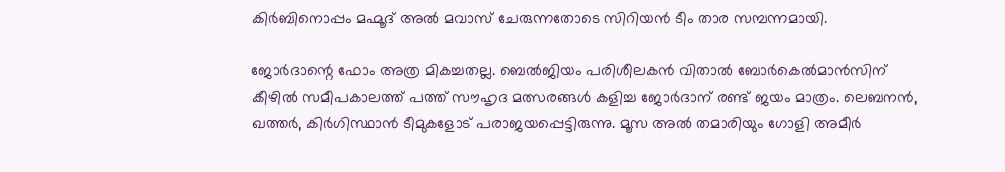കിര്‍ബിനൊപ്പം മഹ്മൂദ് അല്‍ മവാസ് ചേരുന്നതോടെ സിറിയന്‍ ടീം താര സമ്പന്നമായി.

ജോര്‍ദാന്റെ ഫോം അത്ര മികച്ചതല്ല. ബെല്‍ജിയം പരിശീലകന്‍ വിതാല്‍ ബോര്‍കെല്‍മാന്‍സിന് കീഴില്‍ സമീപകാലത്ത് പത്ത് സൗഹൃദ മത്സരങ്ങള്‍ കളിച്ച ജോര്‍ദാന് രണ്ട് ജയം മാത്രം. ലെബനന്‍, ഖത്തര്‍, കിര്‍ഗിസ്ഥാന്‍ ടീമുകളോട് പരാജയപ്പെട്ടിരുന്നു. മൂസ അല്‍ തമാരിയും ഗോളി അമീര്‍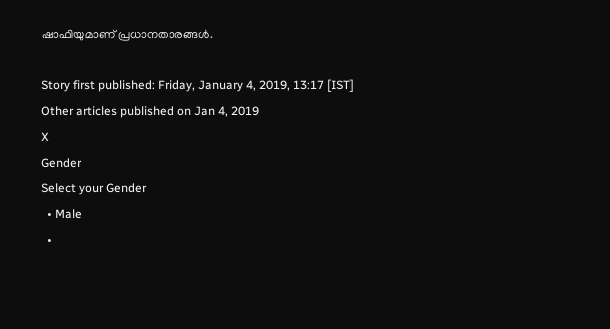ഷാഫിയുമാണ് പ്രധാനതാരങ്ങള്‍.

Story first published: Friday, January 4, 2019, 13:17 [IST]
Other articles published on Jan 4, 2019
X
Gender
Select your Gender
  • Male
  •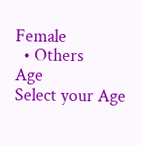Female
  • Others
Age
Select your Age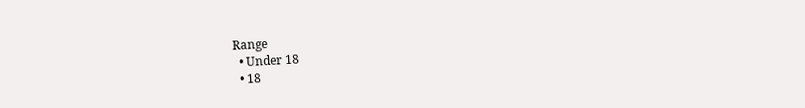Range
  • Under 18
  • 18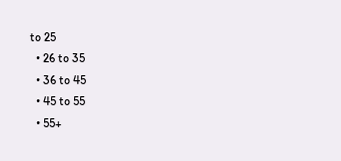to 25
  • 26 to 35
  • 36 to 45
  • 45 to 55
  • 55+